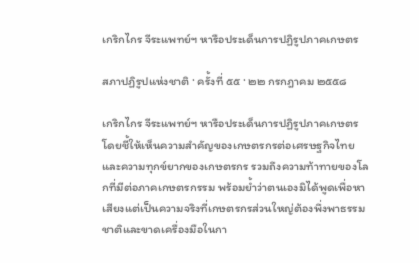เกริกไกร จีระแพทย์ฯ หารือประเด็นการปฏิรูปภาคเกษตร

สภาปฏิรูปแห่งชาติ · ครั้งที่ ๕๕ · ๒๒ กรกฎาคม ๒๕๕๘

เกริกไกร จีระแพทย์ฯ หารือประเด็นการปฏิรูปภาคเกษตร โดยชี้ให้เห็นความสำคัญของเกษตรกรต่อเศรษฐกิจไทยและความทุกข์ยากของเกษตรกร รวมถึงความท้าทายของโลกที่มีต่อภาคเกษตรกรรม พร้อมย้ำว่าตนเองมิได้พูดเพื่อหาเสียงแต่เป็นความจริงที่เกษตรกรส่วนใหญ่ต้องพึ่งพาธรรมชาติและขาดเครื่องมือในกา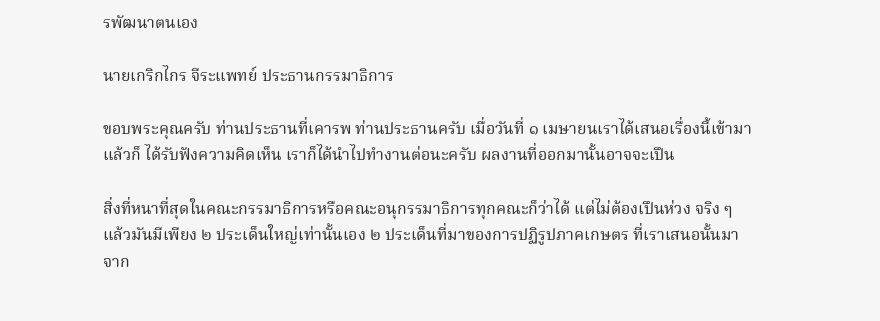รพัฒนาตนเอง

นายเกริกไกร จีระแพทย์ ประธานกรรมาธิการ

ขอบพระคุณครับ ท่านประธานที่เคารพ ท่านประธานครับ เมื่อวันที่ ๑ เมษายนเราได้เสนอเรื่องนี้เข้ามา แล้วก็ ได้รับฟังความคิดเห็น เราก็ได้นําไปทํางานต่อนะครับ ผลงานที่ออกมานั้นอาจจะเปึน

สิ่งที่หนาที่สุดในคณะกรรมาธิการหรือคณะอนุกรรมาธิการทุกคณะก็ว่าได้ แต่ไม่ต้องเปึนห่วง จริง ๆ แล้วมันมีเพียง ๒ ประเด็นใหญ่เท่านั้นเอง ๒ ประเด็นที่มาของการปฏิรูปภาคเกษตร ที่เราเสนอนั้นมาจาก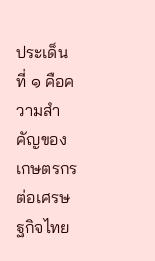ประเด็นที่ ๑ คือความสําคัญของเกษตรกรต่อเศรษฐกิจไทย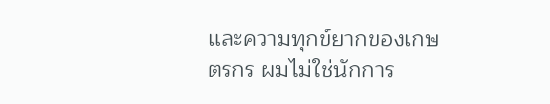และความทุกข์ยากของเกษตรกร ผมไม่ใช่นักการ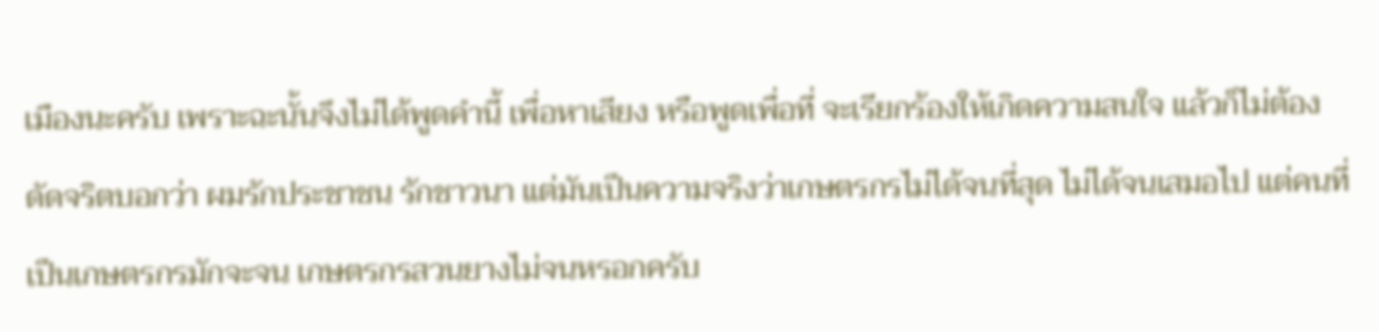เมืองนะครับ เพราะฉะนั้นจึงไม่ได้พูดคํานี้ เพื่อหาเสียง หรือพูดเพื่อที่ จะเรียกร้องให้เกิดความสนใจ แล้วก็ไม่ต้องดัดจริตบอกว่า ผมรักประชาชน รักชาวนา แต่มันเปึนความจริงว่าเกษตรกรไม่ได้จนที่สุด ไม่ได้จนเสมอไป แต่คนที่เปึนเกษตรกรมักจะจน เกษตรกรสวนยางไม่จนหรอกครับ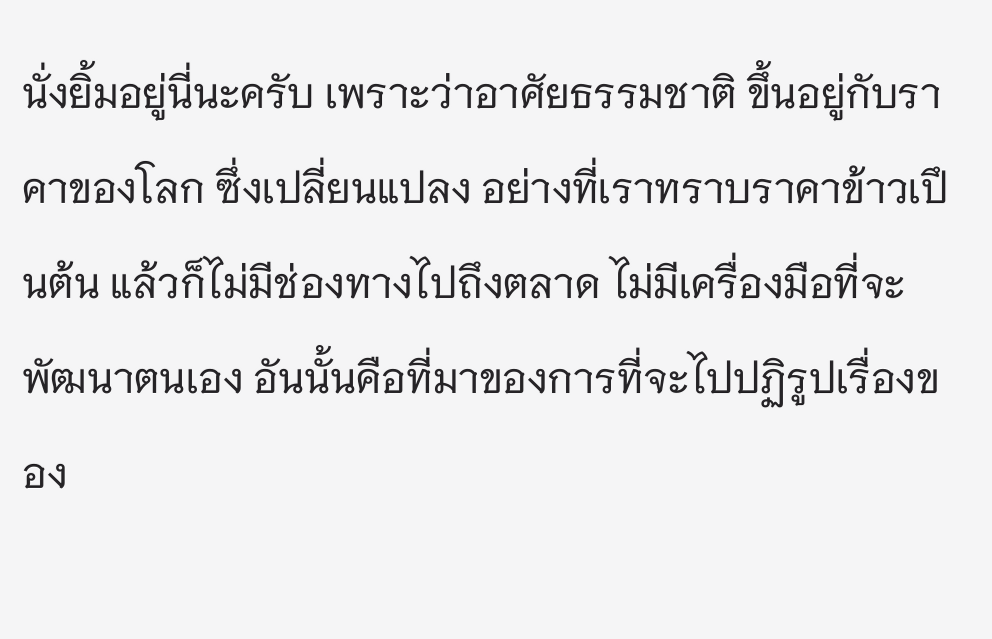นั่งยิ้มอยู่นี่นะครับ เพราะว่าอาศัยธรรมชาติ ขึ้นอยู่กับราคาของโลก ซึ่งเปลี่ยนแปลง อย่างที่เราทราบราคาข้าวเปึนต้น แล้วก็ไม่มีช่องทางไปถึงตลาด ไม่มีเครื่องมือที่จะพัฒนาตนเอง อันนั้นคือที่มาของการที่จะไปปฏิรูปเรื่องของ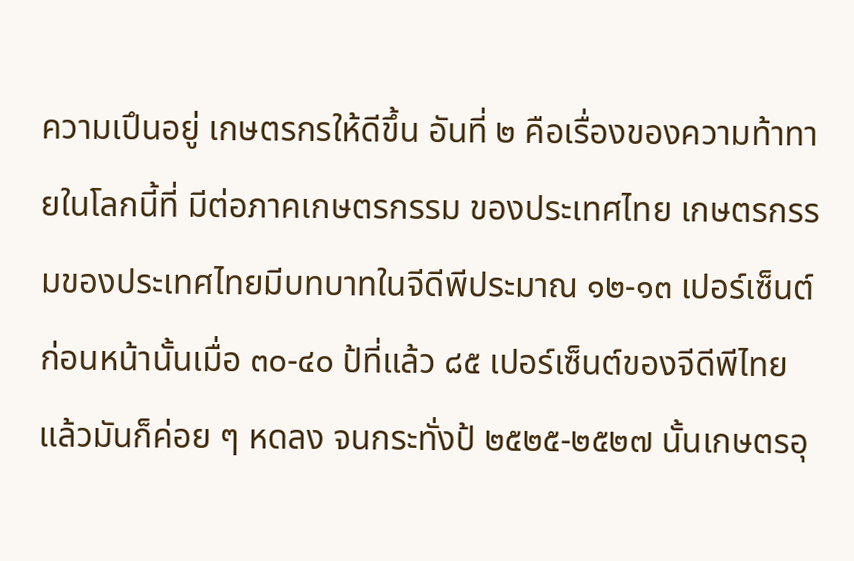ความเปึนอยู่ เกษตรกรให้ดีขึ้น อันที่ ๒ คือเรื่องของความท้าทายในโลกนี้ที่ มีต่อภาคเกษตรกรรม ของประเทศไทย เกษตรกรรมของประเทศไทยมีบทบาทในจีดีพีประมาณ ๑๒-๑๓ เปอร์เซ็นต์ ก่อนหน้านั้นเมื่อ ๓๐-๔๐ ป้ที่แล้ว ๘๕ เปอร์เซ็นต์ของจีดีพีไทย แล้วมันก็ค่อย ๆ หดลง จนกระทั่งป้ ๒๕๒๕-๒๕๒๗ นั้นเกษตรอุ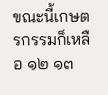ขณะนี้เกษตรกรรมก็เหลือ ๑๒ ๑๓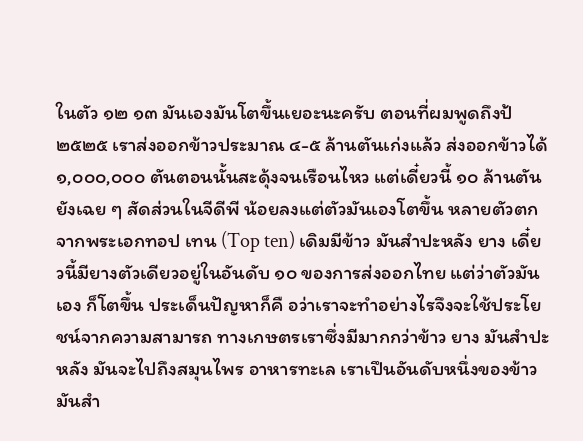ในตัว ๑๒ ๑๓ มันเองมันโตขึ้นเยอะนะครับ ตอนที่ผมพูดถึงป้ ๒๕๒๕ เราส่งออกข้าวประมาณ ๔-๕ ล้านตันเก่งแล้ว ส่งออกข้าวได้ ๑,๐๐๐,๐๐๐ ตันตอนนั้นสะดุ้งจนเรือนไหว แต่เดี๋ยวนี้ ๑๐ ล้านตันยังเฉย ๆ สัดส่วนในจีดีพี น้อยลงแต่ตัวมันเองโตขึ้น หลายตัวตกจากพระเอกทอป เทน (Top ten) เดิมมีข้าว มันสําปะหลัง ยาง เดี๋ยวนี้มียางตัวเดียวอยู่ในอันดับ ๑๐ ของการส่งออกไทย แต่ว่าตัวมันเอง ก็โตขึ้น ประเด็นปัญหาก็คื อว่าเราจะทําอย่างไรจึงจะใช้ประโยชน์จากความสามารถ ทางเกษตรเราซึ่งมีมากกว่าข้าว ยาง มันสําปะหลัง มันจะไปถึงสมุนไพร อาหารทะเล เราเปึนอันดับหนึ่งของข้าว มันสํา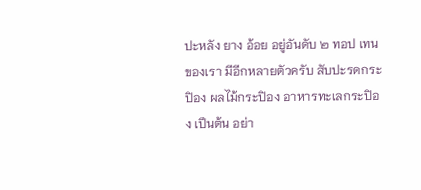ปะหลัง ยาง อ้อย อยู่อันดับ ๒ ทอป เทนของเรา มีอีกหลายตัวครับ สับปะรดกระปิอง ผลไม้กระปิอง อาหารทะเลกระปิอง เปึนต้น อย่า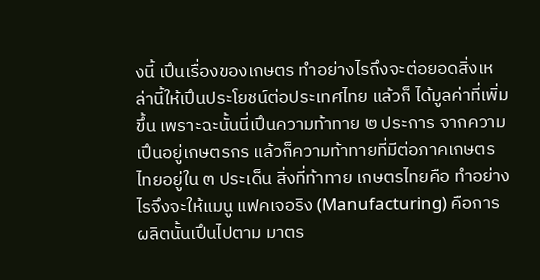งนี้ เปึนเรื่องของเกษตร ทําอย่างไรถึงจะต่อยอดสิ่งเหล่านี้ให้เปึนประโยชน์ต่อประเทศไทย แล้วก็ ได้มูลค่าที่เพิ่มขึ้น เพราะฉะนั้นนี่เปึนความท้าทาย ๒ ประการ จากความเปึนอยู่เกษตรกร แล้วก็ความท้าทายที่มีต่อภาคเกษตรไทยอยู่ใน ๓ ประเด็น สิ่งที่ท้าทาย เกษตรไทยคือ ทําอย่างไรจึงจะให้แมนู แฟคเจอริง (Manufacturing) คือการผลิตนั้นเปึนไปตาม มาตร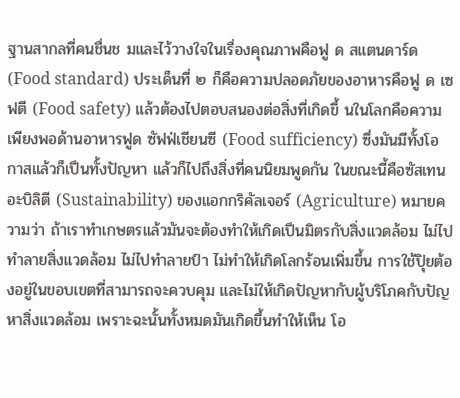ฐานสากลที่คนชื่นช มและไว้วางใจในเรื่องคุณภาพคือฟู ด สแตนดาร์ด (Food standard) ประเด็นที่ ๒ ก็คือความปลอดภัยของอาหารคือฟู ด เซฟตี (Food safety) แล้วต้องไปตอบสนองต่อสิ่งที่เกิดขึ้ นในโลกคือความเพียงพอด้านอาหารฟูด ซัฟฟ่เชียนซี (Food sufficiency) ซึ่งมันมีทั้งโอกาสแล้วก็เปึนทั้งปัญหา แล้วก็ไปถึงสิ่งที่คนนิยมพูดกัน ในขณะนี้คือซัสเทนอะบิลิตี (Sustainability) ของแอกกริคัลเจอร์ (Agriculture) หมายความว่า ถ้าเราทําเกษตรแล้วมันจะต้องทําให้เกิดเปึนมิตรกับสิ่งแวดล้อม ไม่ไปทําลายสิ่งแวดล้อม ไม่ไปทําลายป์า ไม่ทําให้เกิดโลกร้อนเพิ่มขึ้น การใช้ปุิยต้องอยู่ในขอบเขตที่สามารถจะควบคุม และไม่ให้เกิดปัญหากับผู้บริโภคกับปัญหาสิ่งแวดล้อม เพราะฉะนั้นทั้งหมดมันเกิดขึ้นทําให้เห็น โอ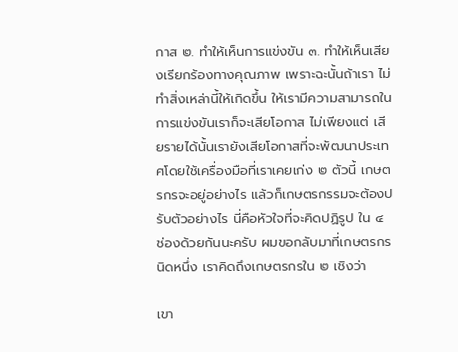กาส ๒. ทําให้เห็นการแข่งขัน ๓. ทําให้เห็นเสียงเรียกร้องทางคุณภาพ เพราะฉะนั้นถ้าเรา ไม่ทําสิ่งเหล่านี้ให้เกิดขึ้น ให้เรามีความสามารถในการแข่งขันเราก็จะเสียโอกาส ไม่เพียงแต่ เสียรายได้นั้นเรายังเสียโอกาสที่จะพัฒนาประเทศโดยใช้เครื่องมือที่เราเคยเก่ง ๒ ตัวนี้ เกษตรกรจะอยู่อย่างไร แล้วก็เกษตรกรรมจะต้องปรับตัวอย่างไร นี่คือหัวใจที่จะคิดปฏิรูป ใน ๔ ช่องด้วยกันนะครับ ผมขอกลับมาที่เกษตรกรนิดหนึ่ง เราคิดถึงเกษตรกรใน ๒ เชิงว่า

เขา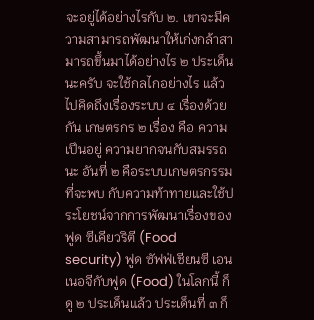จะอยู่ได้อย่างไรกับ ๒. เขาจะมีความสามารถพัฒนาให้เก่งกล้าสามารถขึ้นมาได้อย่างไร ๒ ประเด็นนะครับ จะใช้กลไกอย่างไร แล้วไปคิดถึงเรื่องระบบ ๔ เรื่องด้วยกัน เกษตรกร ๒ เรื่อง คือ ความเปึนอยู่ ความยากจนกับสมรรถนะ อันที่ ๒ คือระบบเกษตรกรรมที่จะพบ กับความท้าทายและใช้ประโยชน์จากการพัฒนาเรื่องของฟูด ซีเคียวริตี (Food security) ฟูด ซัฟฟ่เชียนซี เอนเนอจีกับฟูด (Food) ในโลกนี้ ก็ดู ๒ ประเด็นแล้ว ประเด็นที่ ๓ ก็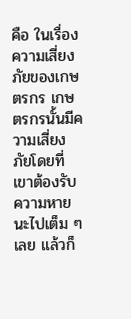คือ ในเรื่องความเสี่ยงภัยของเกษตรกร เกษตรกรนั้นมีความเสี่ยงภัยโดยที่เขาต้องรับ ความหายนะไปเต็ม ๆ เลย แล้วก็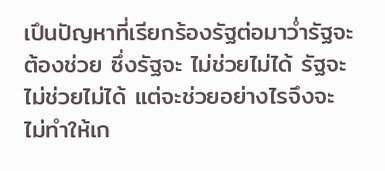เปึนปัญหาที่เรียกร้องรัฐต่อมาว่ำรัฐจะต้องช่วย ซึ่งรัฐจะ ไม่ช่วยไม่ได้ รัฐจะไม่ช่วยไม่ได้ แต่จะช่วยอย่างไรจึงจะไม่ทําให้เก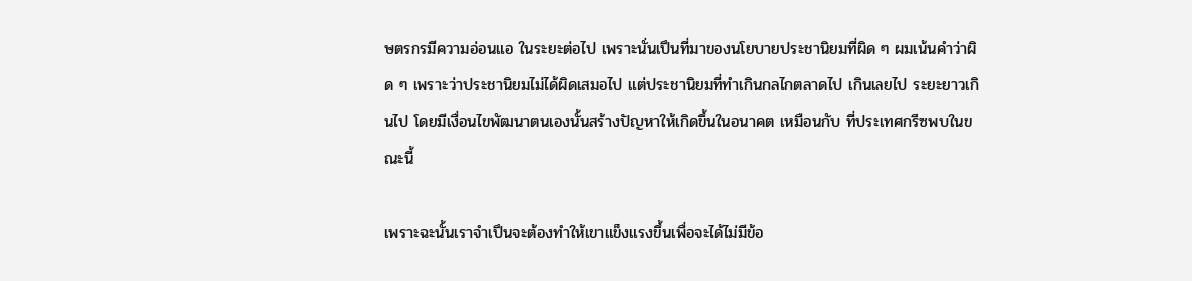ษตรกรมีความอ่อนแอ ในระยะต่อไป เพราะนั่นเปึนที่มาของนโยบายประชานิยมที่ผิด ๆ ผมเน้นคําว่าผิด ๆ เพราะว่าประชานิยมไม่ได้ผิดเสมอไป แต่ประชานิยมที่ทําเกินกลไกตลาดไป เกินเลยไป ระยะยาวเกินไป โดยมีเงื่อนไขพัฒนาตนเองนั้นสร้างปัญหาให้เกิดขึ้นในอนาคต เหมือนกับ ที่ประเทศกรีซพบในขณะนี้

เพราะฉะนั้นเราจําเปึนจะต้องทําให้เขาแข็งแรงขึ้นเพื่อจะได้ไม่มีข้อ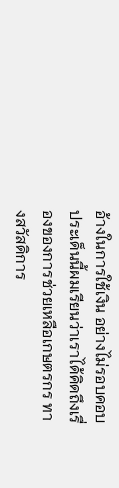อ้างในการใช้เงิน อย่างไม่รอบคอบ ประเด็นนี้ผมเรียนว่าเราได้คิดถึงเรื่องของการช่วยเหลือเกษตรกร ทางสวัสดิการ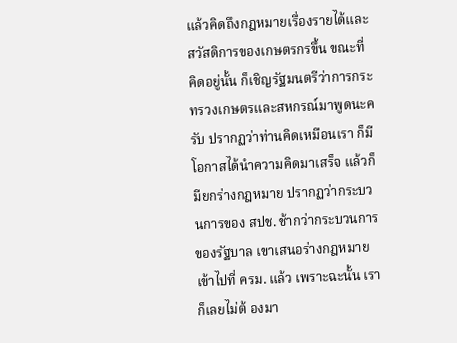แล้วคิดถึงกฎหมายเรื่องรายได้และสวัสดิการของเกษตรกรขึ้น ขณะที่คิดอยู่นั้น ก็เชิญรัฐมนตรีว่าการกระทรวงเกษตรและสหกรณ์มาพูดนะครับ ปรากฏว่าท่านคิดเหมือนเรา ก็มีโอกาสได้นําความคิดมาเสร็จ แล้วก็มียกร่างกฎหมาย ปรากฏว่ากระบวนการของ สปช. ช้ากว่ากระบวนการของรัฐบาล เขาเสนอร่างกฎหมายเข้าไปที่ ครม. แล้ว เพราะฉะนั้น เราก็เลยไม่ต้ องมา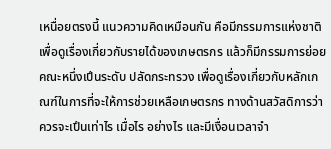เหนื่อยตรงนี้ แนวความคิดเหมือนกัน คือมีกรรมการแห่งชาติ เพื่อดูเรื่องเกี่ยวกับรายได้ของเกษตรกร แล้วก็มีกรรมการย่อยคณะหนึ่งเปึนระดับ ปลัดกระทรวง เพื่อดูเรื่องเกี่ยวกับหลักเกณฑ์ในการที่จะให้การช่วยเหลือเกษตรกร ทางด้านสวัสดิการว่าควรจะเปึนเท่าไร เมื่อไร อย่างไร และมีเงื่อนเวลาจํา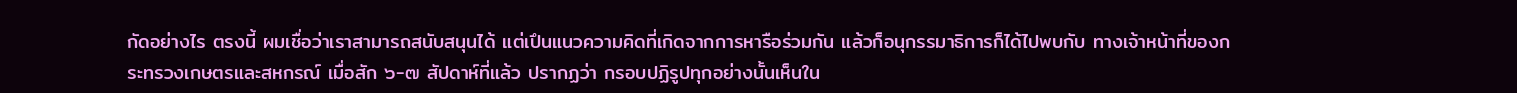กัดอย่างไร ตรงนี้ ผมเชื่อว่าเราสามารถสนับสนุนได้ แต่เปึนแนวความคิดที่เกิดจากการหารือร่วมกัน แล้วก็อนุกรรมาธิการก็ได้ไปพบกับ ทางเจ้าหน้าที่ของกระทรวงเกษตรและสหกรณ์ เมื่อสัก ๖-๗ สัปดาห์ที่แล้ว ปรากฏว่า กรอบปฏิรูปทุกอย่างนั้นเห็นใน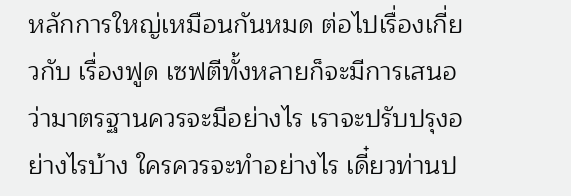หลักการใหญ่เหมือนกันหมด ต่อไปเรื่องเกี่ยวกับ เรื่องฟูด เซฟตีทั้งหลายก็จะมีการเสนอว่ามาตรฐานควรจะมีอย่างไร เราจะปรับปรุงอย่างไรบ้าง ใครควรจะทําอย่างไร เดี๋ยวท่านป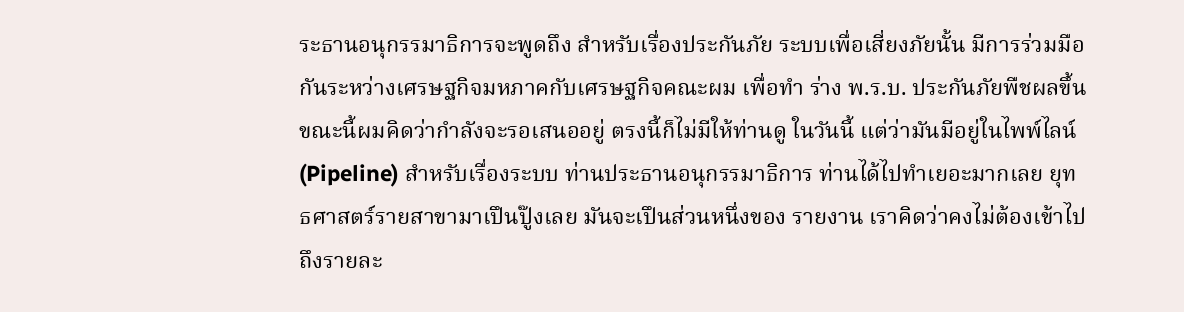ระธานอนุกรรมาธิการจะพูดถึง สําหรับเรื่องประกันภัย ระบบเพื่อเสี่ยงภัยนั้น มีการร่วมมือกันระหว่างเศรษฐกิจมหภาคกับเศรษฐกิจคณะผม เพื่อทํา ร่าง พ.ร.บ. ประกันภัยพืชผลขึ้น ขณะนี้ผมคิดว่ากําลังจะรอเสนออยู่ ตรงนี้ก็ไม่มีให้ท่านดู ในวันนี้ แต่ว่ามันมีอยู่ในไพพ์ไลน์ (Pipeline) สําหรับเรื่องระบบ ท่านประธานอนุกรรมาธิการ ท่านได้ไปทําเยอะมากเลย ยุทธศาสตร์รายสาขามาเปึนปู๊งเลย มันจะเปึนส่วนหนึ่งของ รายงาน เราคิดว่าคงไม่ต้องเข้าไปถึงรายละ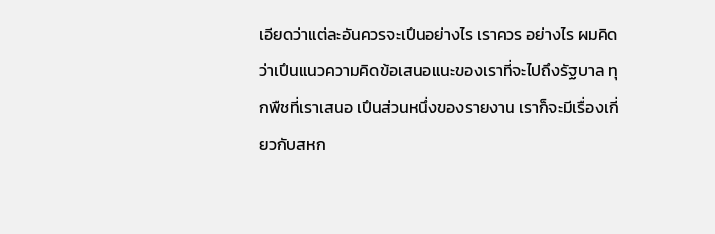เอียดว่าแต่ละอันควรจะเปึนอย่างไร เราควร อย่างไร ผมคิดว่าเปึนแนวความคิดข้อเสนอแนะของเราที่จะไปถึงรัฐบาล ทุกพืชที่เราเสนอ เปึนส่วนหนึ่งของรายงาน เราก็จะมีเรื่องเกี่ยวกับสหก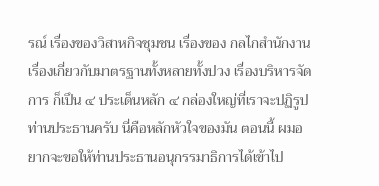รณ์ เรื่องของวิสาหกิจชุมชน เรื่องของ กลไกสํานักงาน เรื่องเกี่ยวกับมาตรฐานทั้งหลายทั้งปวง เรื่องบริหารจัดการ ก็เปึน ๔ ประเด็นหลัก ๔ กล่องใหญ่ที่เราจะปฏิรูป ท่านประธานครับ นี่คือหลักหัวใจของมัน ตอนนี้ ผมอยากจะขอให้ท่านประธานอนุกรรมาธิการได้เข้าไป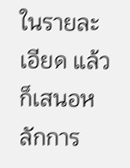ในรายละเอียด แล้วก็เสนอหลักการ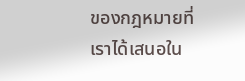ของกฎหมายที่เราได้เสนอใน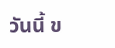วันนี้ ข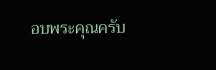อบพระคุณครับ